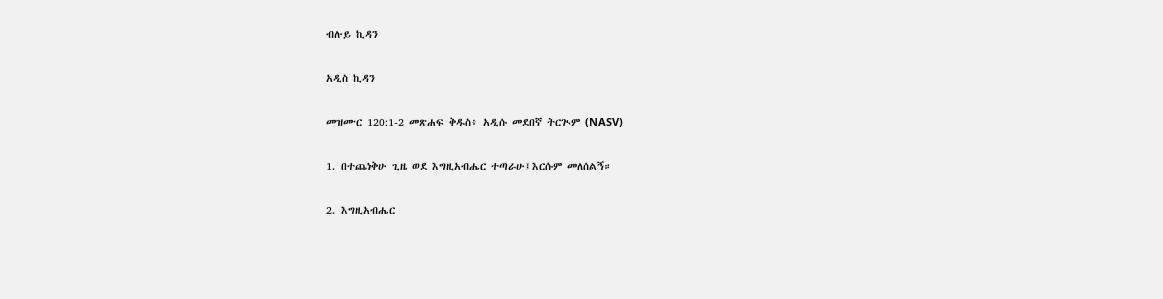ብሉይ ኪዳን

አዲስ ኪዳን

መዝሙር 120:1-2 መጽሐፍ ቅዱስ፥ አዲሱ መደበኛ ትርጒም (NASV)

1. በተጨነቅሁ ጊዜ ወደ እግዚአብሔር ተጣራሁ፤እርሱም መለሰልኝ።

2. እግዚአብሔር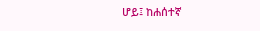ሆይ፤ ከሐሰተኛ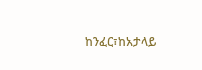ከንፈር፣ከአታላይ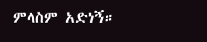ምላስም አድነኝ።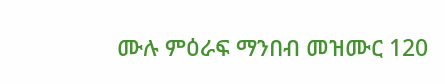ሙሉ ምዕራፍ ማንበብ መዝሙር 120